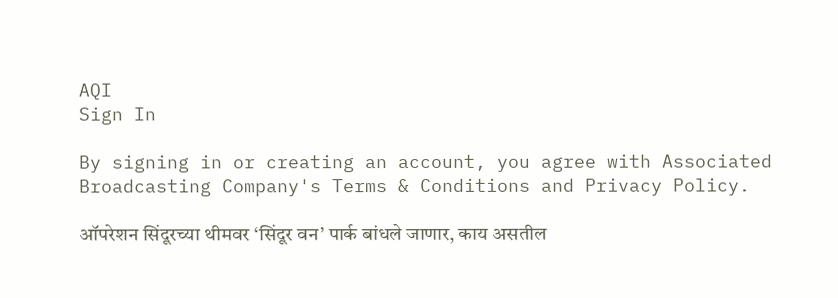AQI
Sign In

By signing in or creating an account, you agree with Associated Broadcasting Company's Terms & Conditions and Privacy Policy.

ऑपरेशन सिंदूरच्या थीमवर ‘सिंदूर वन’ पार्क बांधले जाणार, काय असतील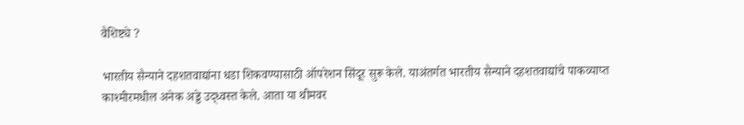वैशिष्ट्ये ?

भारतीय सैन्याने दहशतवाद्यांना धडा शिकवण्यासाठी ऑपरेशन सिंदूर सुरू केले. याअंतर्गत भारतीय सैन्याने दहशतवाद्यांचे पाकव्याप्त काश्मीरमधील अनेक अड्डे उद्ध्वस्त केले. आता या थीमवर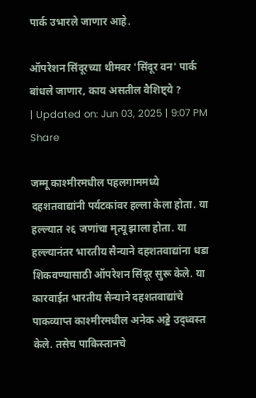पार्क उभारले जाणार आहे.

ऑपरेशन सिंदूरच्या थीमवर 'सिंदूर वन' पार्क बांधले जाणार, काय असतील वैशिष्ट्ये ?
| Updated on: Jun 03, 2025 | 9:07 PM
Share

जम्मू काश्मीरमधील पहलगाममध्ये दहशतवाद्यांनी पर्यटकांवर हल्ला केला होता. या हल्ल्यात २६ जणांचा मृत्यू झाला होता. या हल्ल्यानंतर भारतीय सैन्याने दहशतवाद्यांना धडा शिकवण्यासाठी ऑपरेशन सिंदूर सुरू केले. या कारवाईत भारतीय सैन्याने दहशतवाद्यांचे पाकव्याप्त काश्मीरमधील अनेक अड्डे उद्ध्वस्त केले. तसेच पाकिस्तानचे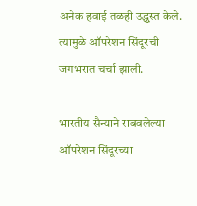अनेक हवाई तळही उद्ध्वस्त केले. त्यामुळे ऑपरेशन सिंदूरची जगभरात चर्चा झाली.

भारतीय सैन्याने राबवलेल्या ऑपरेशन सिंदूरच्या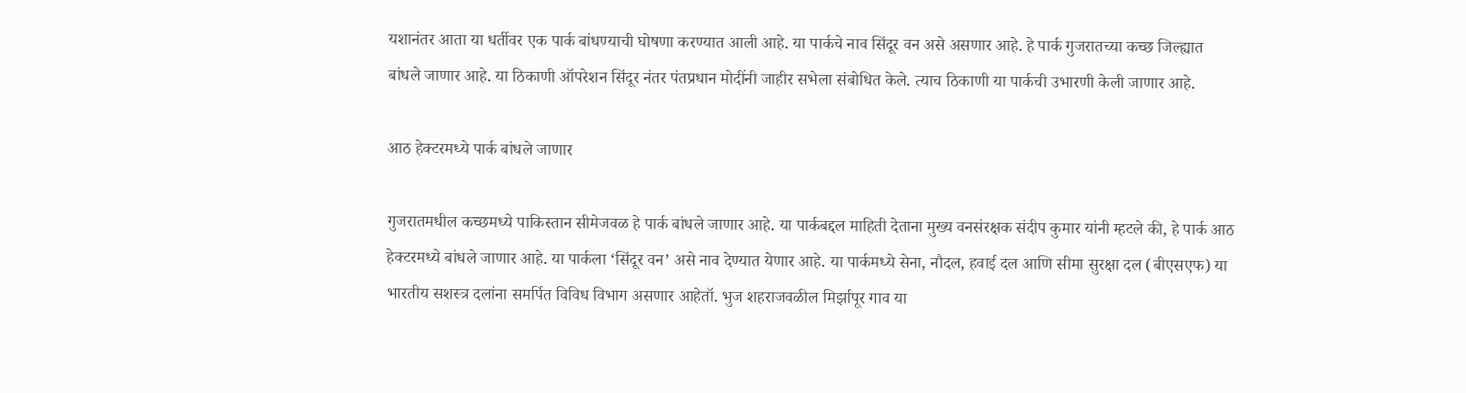यशानंतर आता या धर्तीवर एक पार्क बांधण्याची घोषणा करण्यात आली आहे. या पार्कचे नाव सिंदूर वन असे असणार आहे. हे पार्क गुजरातच्या कच्छ जिल्ह्यात बांधले जाणार आहे. या ठिकाणी ऑपरेशन सिंदूर नंतर पंतप्रधान मोदींनी जाहीर सभेला संबोधित केले. त्याच ठिकाणी या पार्कची उभारणी केली जाणार आहे.

आठ हेक्टरमध्ये पार्क बांधले जाणार

गुजरातमधील कच्छमध्ये पाकिस्तान सीमेजवळ हे पार्क बांधले जाणार आहे. या पार्कबद्दल माहिती देताना मुख्य वनसंरक्षक संदीप कुमार यांनी म्हटले की, हे पार्क आठ हेक्टरमध्ये बांधले जाणार आहे. या पार्कला ‘सिंदूर वन’ असे नाव देण्यात येणार आहे. या पार्कमध्ये सेना, नौदल, हवाई दल आणि सीमा सुरक्षा दल (बीएसएफ) या भारतीय सशस्त्र दलांना समर्पित विविध विभाग असणार आहेतॉ. भुज शहराजवळील मिर्झापूर गाव या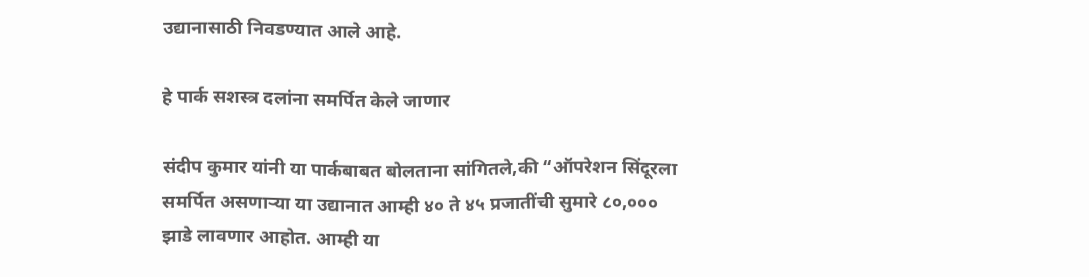उद्यानासाठी निवडण्यात आले आहे.

हे पार्क सशस्त्र दलांना समर्पित केले जाणार

संदीप कुमार यांनी या पार्कबाबत बोलताना सांगितले,की “ऑपरेशन सिंदूरला समर्पित असणाऱ्या या उद्यानात आम्ही ४० ते ४५ प्रजातींची सुमारे ८०,००० झाडे लावणार आहोत. आम्ही या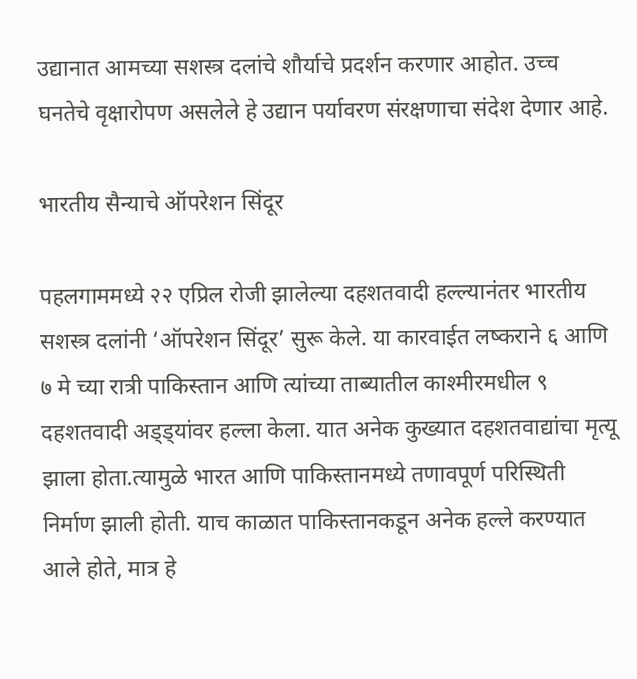उद्यानात आमच्या सशस्त्र दलांचे शौर्याचे प्रदर्शन करणार आहोत. उच्च घनतेचे वृक्षारोपण असलेले हे उद्यान पर्यावरण संरक्षणाचा संदेश देणार आहे.

भारतीय सैन्याचे ऑपरेशन सिंदूर

पहलगाममध्ये २२ एप्रिल रोजी झालेल्या दहशतवादी हल्ल्यानंतर भारतीय सशस्त्र दलांनी ‘ऑपरेशन सिंदूर’ सुरू केले. या कारवाईत लष्कराने ६ आणि ७ मे च्या रात्री पाकिस्तान आणि त्यांच्या ताब्यातील काश्मीरमधील ९ दहशतवादी अड्ड्यांवर हल्ला केला. यात अनेक कुख्यात दहशतवाद्यांचा मृत्यू झाला होता.त्यामुळे भारत आणि पाकिस्तानमध्ये तणावपूर्ण परिस्थिती निर्माण झाली होती. याच काळात पाकिस्तानकडून अनेक हल्ले करण्यात आले होते, मात्र हे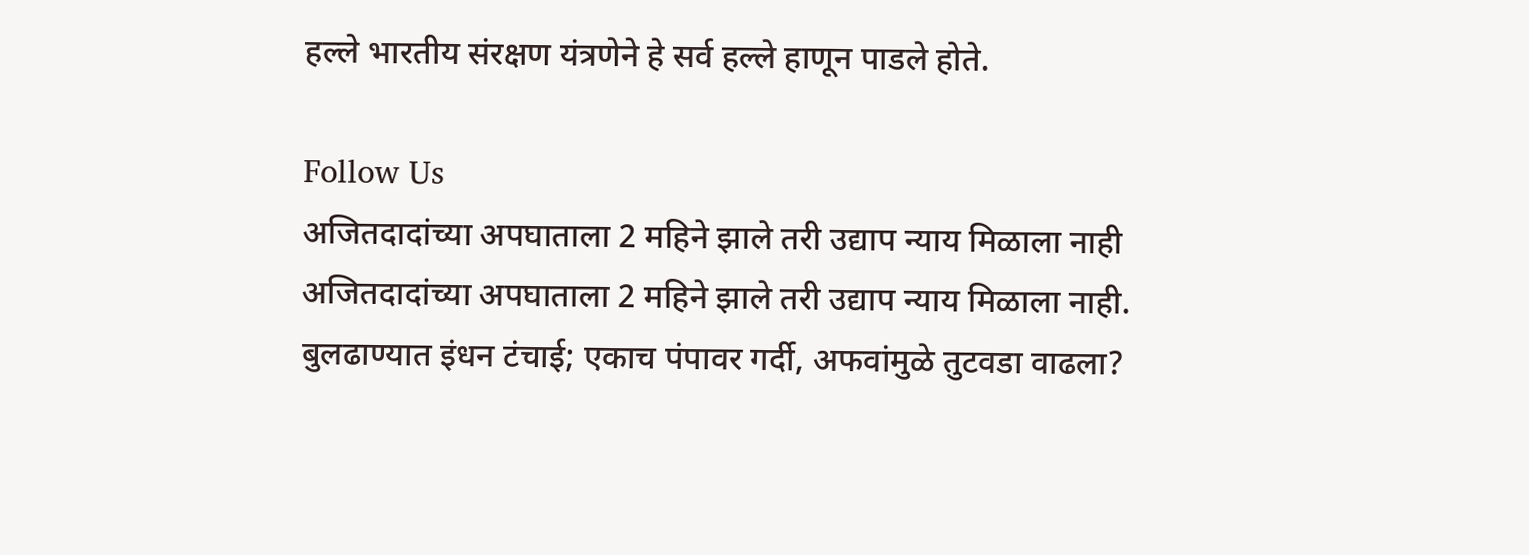हल्ले भारतीय संरक्षण यंत्रणेने हे सर्व हल्ले हाणून पाडले होते.

Follow Us
अजितदादांच्या अपघाताला 2 महिने झाले तरी उद्याप न्याय मिळाला नाही
अजितदादांच्या अपघाताला 2 महिने झाले तरी उद्याप न्याय मिळाला नाही.
बुलढाण्यात इंधन टंचाई; एकाच पंपावर गर्दी, अफवांमुळे तुटवडा वाढला?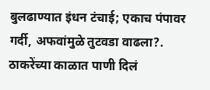बुलढाण्यात इंधन टंचाई; एकाच पंपावर गर्दी, अफवांमुळे तुटवडा वाढला?.
ठाकरेंच्या काळात पाणी दिलं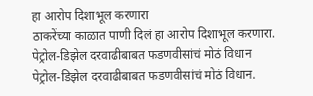हा आरोप दिशाभूल करणारा
ठाकरेंच्या काळात पाणी दिलं हा आरोप दिशाभूल करणारा.
पेट्रोल-डिझेल दरवाढीबाबत फडणवीसांचं मोठं विधान
पेट्रोल-डिझेल दरवाढीबाबत फडणवीसांचं मोठं विधान.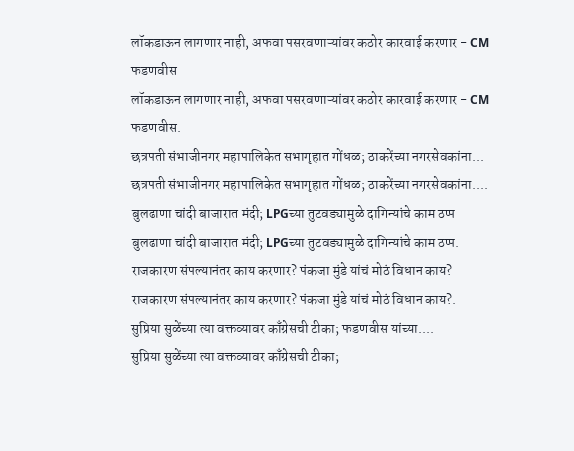लॉकडाऊन लागणार नाही, अफवा पसरवणाऱ्यांवर कठोर कारवाई करणार - CM फडणवीस
लॉकडाऊन लागणार नाही, अफवा पसरवणाऱ्यांवर कठोर कारवाई करणार - CM फडणवीस.
छत्रपती संभाजीनगर महापालिकेत सभागृहात गोंधळ; ठाकरेंच्या नगरसेवकांना...
छत्रपती संभाजीनगर महापालिकेत सभागृहात गोंधळ; ठाकरेंच्या नगरसेवकांना....
बुलढाणा चांदी बाजारात मंदी; LPGच्या तुटवड्यामुळे दागिन्यांचे काम ठप्प
बुलढाणा चांदी बाजारात मंदी; LPGच्या तुटवड्यामुळे दागिन्यांचे काम ठप्प.
राजकारण संपल्यानंतर काय करणार? पंकजा मुंडे यांचं मोठं विधान काय?
राजकारण संपल्यानंतर काय करणार? पंकजा मुंडे यांचं मोठं विधान काय?.
सुप्रिया सुळेंच्या त्या वक्तव्यावर काँग्रेसची टीका; फडणवीस यांच्या....
सुप्रिया सुळेंच्या त्या वक्तव्यावर काँग्रेसची टीका;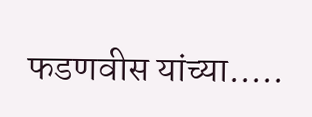फडणवीस यांच्या.....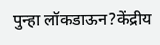पुन्हा लॉकडाऊन?केंद्रीय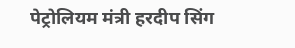पेट्रोलियम मंत्री हरदीप सिंग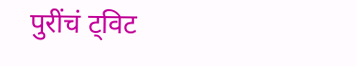पुरींचं ट्विट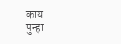काय
पुन्हा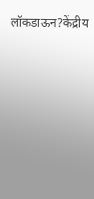लॉकडाऊन?केंद्रीय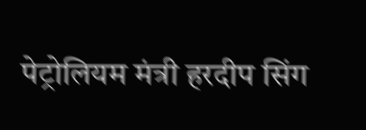पेट्रोलियम मंत्री हरदीप सिंग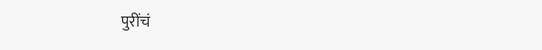पुरींचं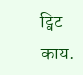ट्विट काय.